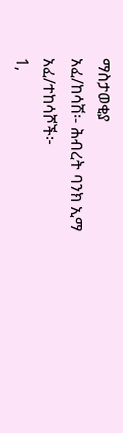ማስታወቂያ
አፈ/ከሳሽ፡- ሕብረት ባንክ ኢማ
አፈ/ተከሳሾች፦
1,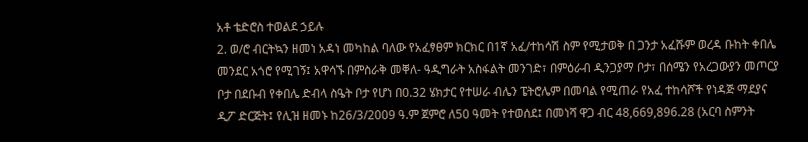አቶ ቴድሮስ ተወልደ ኃይሉ
2. ወ/ሮ ብርትኳን ዘመነ አዳነ መካከል ባለው የአፈፃፀም ክርክር በ1ኛ አፈ/ተከሳሽ ስም የሚታወቅ በ ጋንታ አፈሹም ወረዳ ቡከት ቀበሌ መንደር አጎሮ የሚገኝ፤ አዋሳኙ በምስራቅ መቐለ- ዓዲግራት አስፋልት መንገድ፣ በምዕራብ ዲንጋያማ ቦታ፣ በሰሜን የአረጋውያን መጦርያ ቦታ በደቡብ የቀበሌ ድብላ ስዔት ቦታ የሆነ በ0.32 ሄክታር የተሠራ ብሌን ፔትሮሌም በመባል የሚጠራ የአፈ ተከሳሾች የነዳጅ ማደያና ዲፖ ድርጅት፤ የሊዝ ዘመኑ ከ26/3/2009 ዓ.ም ጀምሮ ለ50 ዓመት የተወሰደ፤ በመነሻ ዋጋ ብር 48,669,896.28 (አርባ ስምንት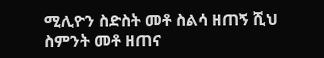ሚሊዮን ስድስት መቶ ስልሳ ዘጠኝ ሺህ ስምንት መቶ ዘጠና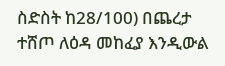ስድስት ከ28/100) በጨረታ ተሸጦ ለዕዳ መከፈያ እንዲውል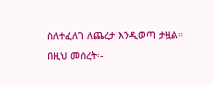ስለተፈለገ ለጨረታ እንዲወጣ ታዟል።
በዚህ መሰረት፡-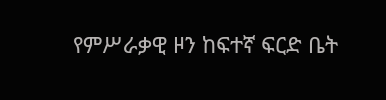የምሥራቃዊ ዞን ከፍተኛ ፍርድ ቤት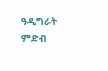ዓዲግራት ምድብ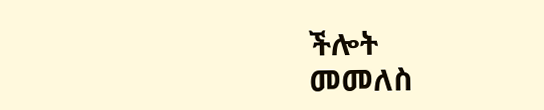ችሎት
መመለስ